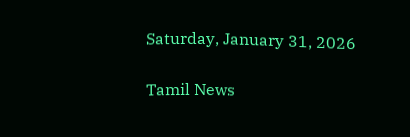Saturday, January 31, 2026

Tamil News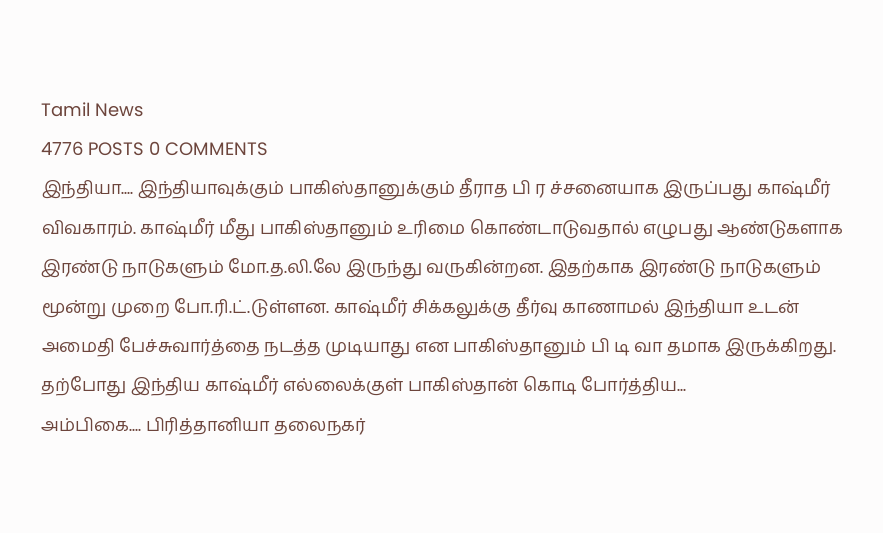Tamil News
4776 POSTS 0 COMMENTS
இந்தியா.... இந்தியாவுக்கும் பாகிஸ்தானுக்கும் தீராத பி ர ச்சனையாக இருப்பது காஷ்மீர் விவகாரம். காஷ்மீர் மீது பாகிஸ்தானும் உரிமை கொண்டாடுவதால் எழுபது ஆண்டுகளாக இரண்டு நாடுகளும் மோ.த.லி.லே இருந்து வருகின்றன. இதற்காக இரண்டு நாடுகளும் மூன்று முறை போ.ரி.ட்.டுள்ளன. காஷ்மீர் சிக்கலுக்கு தீர்வு காணாமல் இந்தியா உடன் அமைதி பேச்சுவார்த்தை நடத்த முடியாது என பாகிஸ்தானும் பி டி வா தமாக இருக்கிறது. தற்போது இந்திய காஷ்மீர் எல்லைக்குள் பாகிஸ்தான் கொடி போர்த்திய...
அம்பிகை.... பிரித்தானியா தலைநகர்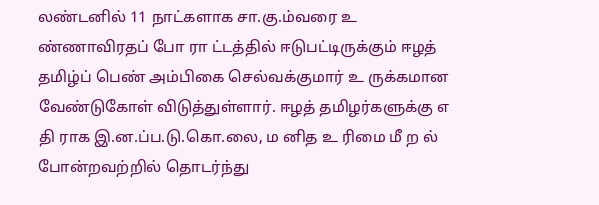லண்டனில் 11 நாட்களாக சா.கு.ம்வரை உ ண்ணாவிரதப் போ ரா ட்டத்தில் ஈடுபட்டிருக்கும் ஈழத் தமிழ்ப் பெண் அம்பிகை செல்வக்குமார் உ ருக்கமான வேண்டுகோள் விடுத்துள்ளார். ஈழத் தமிழர்களுக்கு எ தி ராக இ.ன.ப்ப.டு.கொ.லை, ம னித உ ரிமை மீ ற ல் போன்றவற்றில் தொடர்ந்து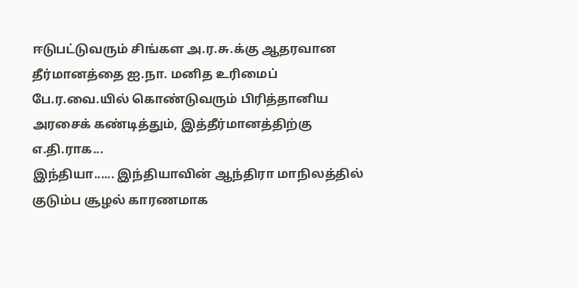ஈடுபட்டுவரும் சிங்கள அ.ர.சு.க்கு ஆதரவான தீர்மானத்தை ஐ.நா. மனித உரிமைப் பே.ர.வை.யில் கொண்டுவரும் பிரித்தானிய அரசைக் கண்டித்தும், இத்தீர்மானத்திற்கு எ.தி.ராக...
இந்தியா...... இந்தியாவின் ஆந்திரா மாநிலத்தில் குடும்ப சூழல் காரணமாக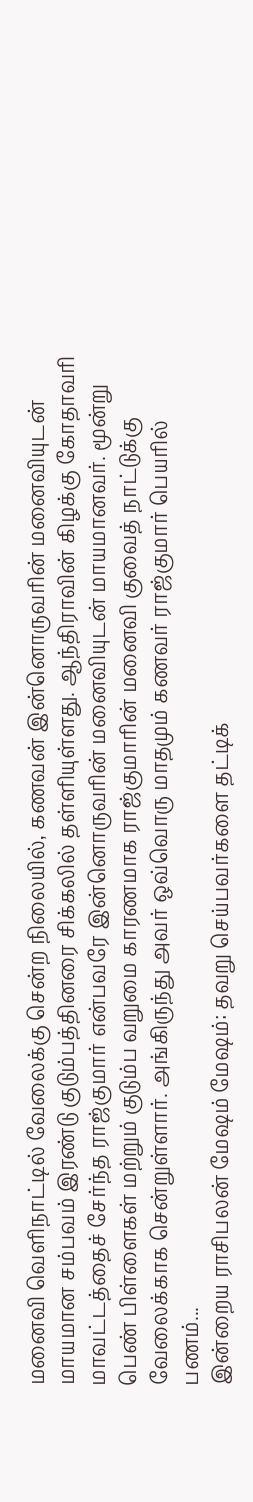மனைவி வெளிநாட்டில் வேலைக்கு சென்ற நிலையில், கணவன் இன்னொருவரின் மனைவியுடன் மாயமான சம்பவம் இரண்டு குடும்பத்தினரை சிக்கலில் தள்ளியுள்ளது. ஆந்திராவின் கிழக்கு கோதாவரி மாவட்டத்தைச் சேர்ந்த ராஜ்குமார் என்பவரே இன்னொருவரின் மனைவியுடன் மாயமானவர். மூன்று பெண் பிள்ளைகள் மற்றும் குடும்ப வறுமை காரணமாக ராஜ்குமாரின் மனைவி குவைத் நாட்டுக்கு வேலைக்காக சென்றுள்ளார். அங்கிருந்து அவர் ஒவ்வொரு மாதமும் கணவர் ராஜ்குமார் பெயரில் பணம்...
இன்றைய ராசிபலன் மேஷம் மேஷம்: தவறு செய்பவர்களை தட்டிக்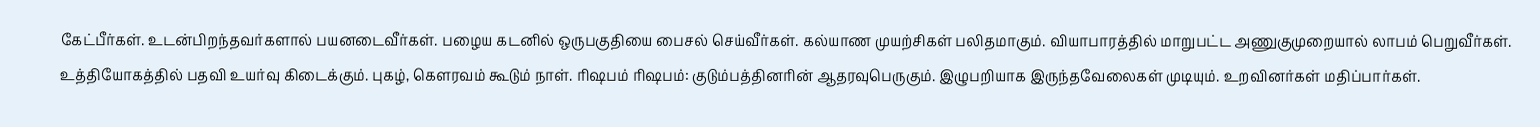கேட்பீர்கள். உடன்பிறந்தவர்களால் பயனடைவீர்கள். பழைய கடனில் ஒருபகுதியை பைசல் செய்வீர்கள். கல்யாண முயற்சிகள் பலிதமாகும். வியாபாரத்தில் மாறுபட்ட அணுகுமுறையால் லாபம் பெறுவீர்கள். உத்தியோகத்தில் பதவி உயர்வு கிடைக்கும். புகழ், கௌரவம் கூடும் நாள். ரிஷபம் ரிஷபம்: குடும்பத்தினரின் ஆதரவுபெருகும். இழுபறியாக இருந்தவேலைகள் முடியும். உறவினர்கள் மதிப்பார்கள்.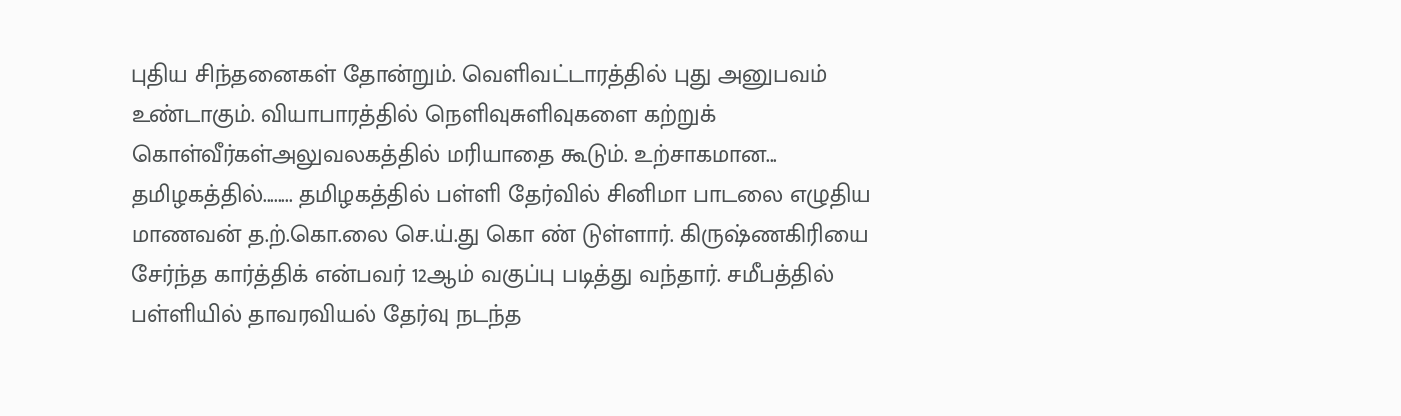புதிய சிந்தனைகள் தோன்றும். வெளிவட்டாரத்தில் புது அனுபவம் உண்டாகும். வியாபாரத்தில் நெளிவுசுளிவுகளை கற்றுக் கொள்வீர்கள்அலுவலகத்தில் மரியாதை கூடும். உற்சாகமான...
தமிழகத்தில்........ தமிழகத்தில் பள்ளி தேர்வில் சினிமா பாடலை எழுதிய மாணவன் த.ற்.கொ.லை செ.ய்.து கொ ண் டுள்ளார். கிருஷ்ணகிரியை சேர்ந்த கார்த்திக் என்பவர் 12ஆம் வகுப்பு படித்து வந்தார். சமீபத்தில் பள்ளியில் தாவரவியல் தேர்வு நடந்த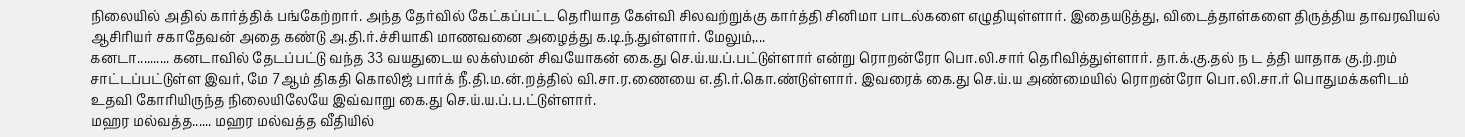நிலையில் அதில் கார்த்திக் பங்கேற்றார். அந்த தேர்வில் கேட்கப்பட்ட தெரியாத கேள்வி சிலவற்றுக்கு கார்த்தி சினிமா பாடல்களை எழுதியுள்ளார். இதையடுத்து, விடைத்தாள்களை திருத்திய தாவரவியல் ஆசிரியர் சகாதேவன் அதை கண்டு அ.தி.ர்.ச்சியாகி மாணவனை அழைத்து க.டி.ந்.துள்ளார். மேலும்,...
கனடா.......... கனடாவில் தேடப்பட்டு வந்த 33 வயதுடைய லக்ஸ்மன் சிவயோகன் கை.து செ.ய்.ய.ப்.பட்டுள்ளார் என்று ரொறன்ரோ பொ.லி.சார் தெரிவித்துள்ளார். தா.க்.கு.தல் ந ட த்தி யாதாக கு.ற்.றம் சாட்டப்பட்டுள்ள இவர், மே 7ஆம் திகதி கொலிஜ் பார்க் நீ.தி.ம.ன்.றத்தில் வி.சா.ர.ணையை எ.தி.ர்.கொ.ண்டுள்ளார். இவரைக் கை.து செ.ய்.ய அண்மையில் ரொறன்ரோ பொ.லி.சா.ர் பொதுமக்களிடம் உதவி கோரியிருந்த நிலையிலேயே இவ்வாறு கை.து செ.ய்.ய.ப்.ப.ட்டுள்ளார்.
மஹர மல்வத்த...... மஹர மல்வத்த வீதியில்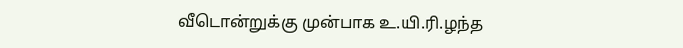வீடொன்றுக்கு முன்பாக உ.யி.ரி.ழந்த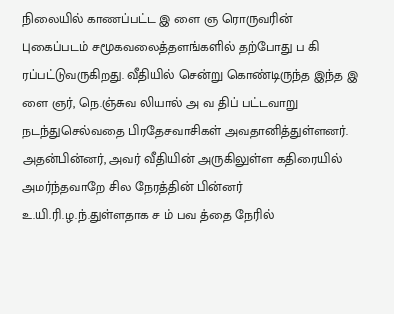நிலையில் காணப்பட்ட இ ளை ஞ ரொருவரின் புகைப்படம் சமூகவலைத்தளங்களில் தற்போது ப கி ரப்பட்டுவருகிறது. வீதியில் சென்று கொண்டிருந்த இந்த இ ளை ஞர், நெ.ஞ்சுவ லியால் அ வ திப் பட்டவாறு நடந்துசெல்வதை பிரதேசவாசிகள் அவதானித்துள்ளனர். அதன்பின்னர், அவர் வீதியின் அருகிலுள்ள கதிரையில் அமர்ந்தவாறே சில நேரத்தின் பின்னர் உ.யி.ரி.ழ.ந்.துள்ளதாக ச ம் பவ த்தை நேரில்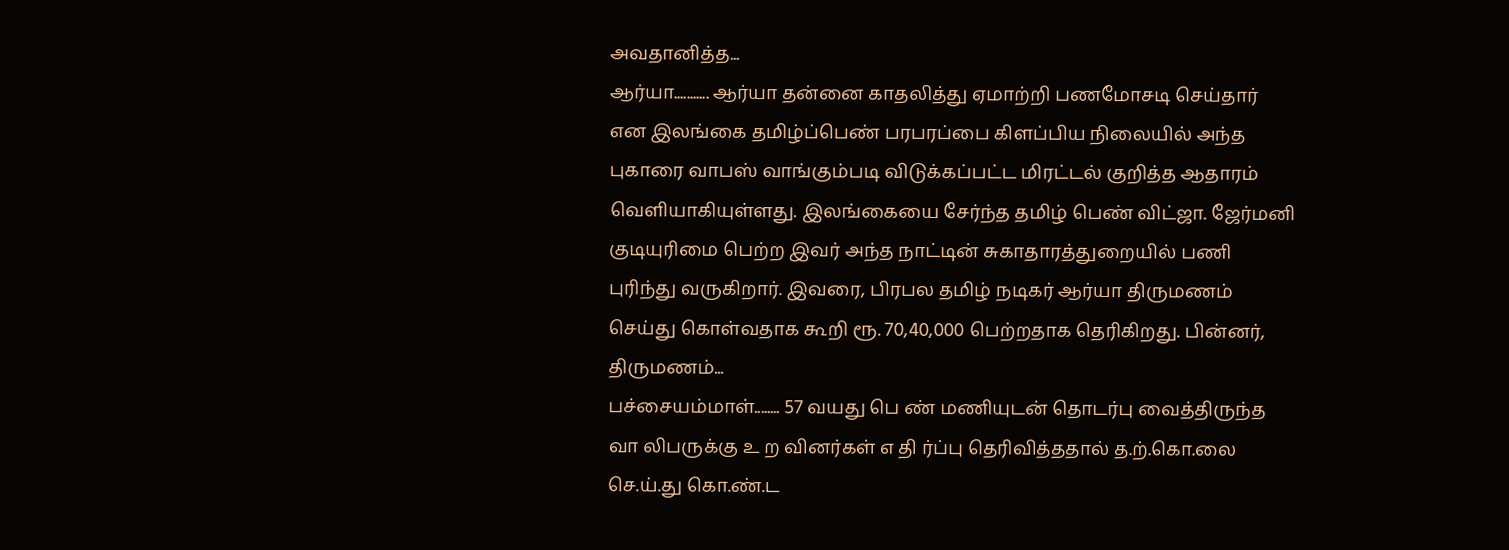அவதானித்த...
ஆர்யா........... ஆர்யா தன்னை காதலித்து ஏமாற்றி பணமோசடி செய்தார் என இலங்கை தமிழ்ப்பெண் பரபரப்பை கிளப்பிய நிலையில் அந்த புகாரை வாபஸ் வாங்கும்படி விடுக்கப்பட்ட மிரட்டல் குறித்த ஆதாரம் வெளியாகியுள்ளது. இலங்கையை சேர்ந்த தமிழ் பெண் விட்ஜா. ஜேர்மனி குடியுரிமை பெற்ற இவர் அந்த நாட்டின் சுகாதாரத்துறையில் பணி புரிந்து வருகிறார். இவரை, பிரபல தமிழ் நடிகர் ஆர்யா திருமணம் செய்து கொள்வதாக கூறி ரூ. 70,40,000 பெற்றதாக தெரிகிறது. பின்னர், திருமணம்...
பச்சையம்மாள்........ 57 வயது பெ ண் மணியுடன் தொடர்பு வைத்திருந்த வா லிபருக்கு உ ற வினர்கள் எ தி ர்ப்பு தெரிவித்ததால் த.ற்.கொ.லை செ.ய்.து கொ.ண்.ட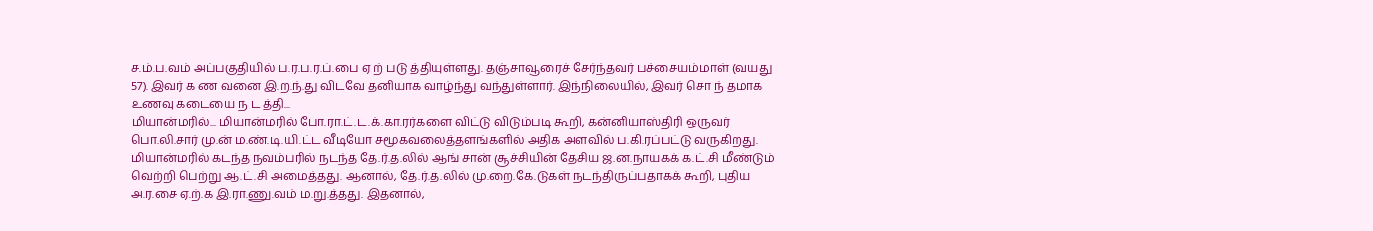ச.ம்.ப.வம் அப்பகுதியில் ப.ர.ப.ர.ப்.பை ஏ ற் படு த்தியுள்ளது. தஞ்சாவூரைச் சேர்ந்தவர் பச்சையம்மாள் (வயது 57). இவர் க ண வனை இ.ற.ந்.து விடவே தனியாக வாழ்ந்து வந்துள்ளார். இந்நிலையில், இவர் சொ ந் தமாக உணவு கடையை ந ட த்தி...
மியான்மரில்... மியான்மரில் போ.ரா.ட்.ட.க்.கா.ரர்களை விட்டு விடும்படி கூறி, கன்னியாஸ்திரி ஒருவர் பொ.லி.சார் மு.ன் ம.ண்.டி.யி.ட்ட வீடியோ சமூகவலைத்தளங்களில் அதிக அளவில் ப.கி.ரப்பட்டு வருகிறது. மியான்மரில் கடந்த நவம்பரில் நடந்த தே.ர்.த.லில் ஆங் சான் சூச்சியின் தேசிய ஜ.ன.நாயகக் க.ட்.சி மீண்டும் வெற்றி பெற்று ஆ.ட்.சி அமைத்தது. ஆனால், தே.ர்.த.லில் மு.றை.கே.டுகள் நடந்திருப்பதாகக் கூறி, புதிய அ.ர.சை ஏ.ற்.க இ.ரா.ணு.வம் ம.று.த்தது. இதனால்,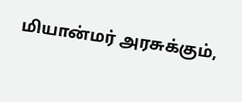மியான்மர் அரசுக்கும்,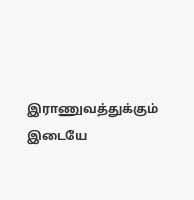இராணுவத்துக்கும் இடையே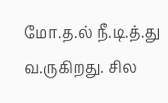மோ.த.ல் நீ.டி.த்.து வ.ருகிறது. சில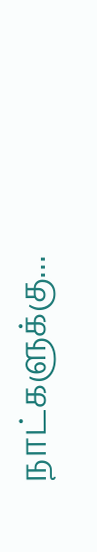நாட்களுக்கு...